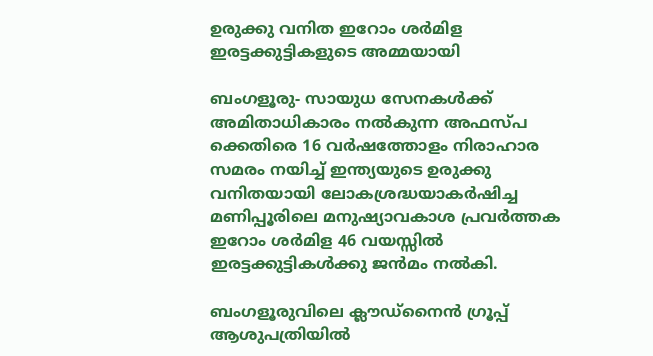ഉരുക്കു വനിത ഇറോം ശര്‍മിള ഇരട്ടക്കുട്ടികളുടെ അമ്മയായി

ബംഗളൂരു- സായുധ സേനകള്‍ക്ക് അമിതാധികാരം നല്‍കുന്ന അഫസ്പ ക്കെതിരെ 16 വര്‍ഷത്തോളം നിരാഹാര സമരം നയിച്ച് ഇന്ത്യയുടെ ഉരുക്കു വനിതയായി ലോകശ്രദ്ധയാകര്‍ഷിച്ച മണിപ്പൂരിലെ മനുഷ്യാവകാശ പ്രവര്‍ത്തക ഇറോം ശര്‍മിള 46 വയസ്സില്‍  ഇരട്ടക്കുട്ടികള്‍ക്കു ജന്‍മം നല്‍കി.

ബംഗളൂരുവിലെ ക്ലൗഡ്നൈന്‍ ഗ്രൂപ്പ് ആശുപത്രിയില്‍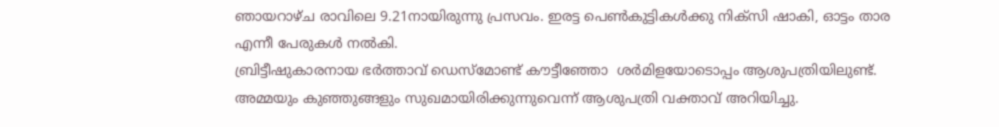ഞായറാഴ്ച രാവിലെ 9.21നായിരുന്നു പ്രസവം. ഇരട്ട പെണ്‍കുട്ടികള്‍ക്കു നിക്സി ഷാകി, ഓട്ടം താര എന്നീ പേരുകള്‍ നല്‍കി.
ബ്രിട്ടീഷുകാരനായ ഭര്‍ത്താവ് ഡെസ്‌മോണ്ട് കൗട്ടീഞ്ഞോ  ശര്‍മിളയോടൊപ്പം ആശുപത്രിയിലുണ്ട്. അമ്മയും കുഞ്ഞുങ്ങളും സുഖമായിരിക്കുന്നുവെന്ന് ആശുപത്രി വക്താവ് അറിയിച്ചു.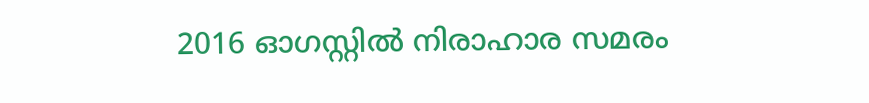2016 ഓഗസ്റ്റില്‍ നിരാഹാര സമരം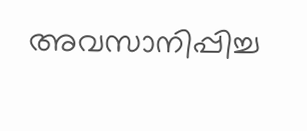അവസാനിപ്പിച്ച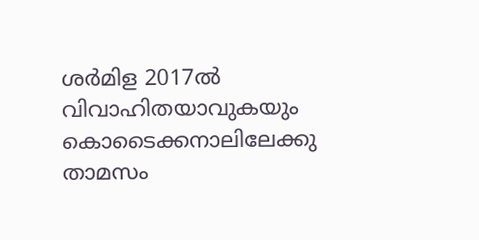ശര്‍മിള 2017ല്‍ വിവാഹിതയാവുകയും കൊടൈക്കനാലിലേക്കു താമസം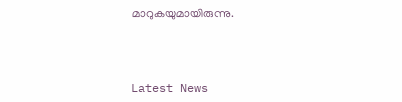മാറുകയുമായിരുന്നു.



Latest News